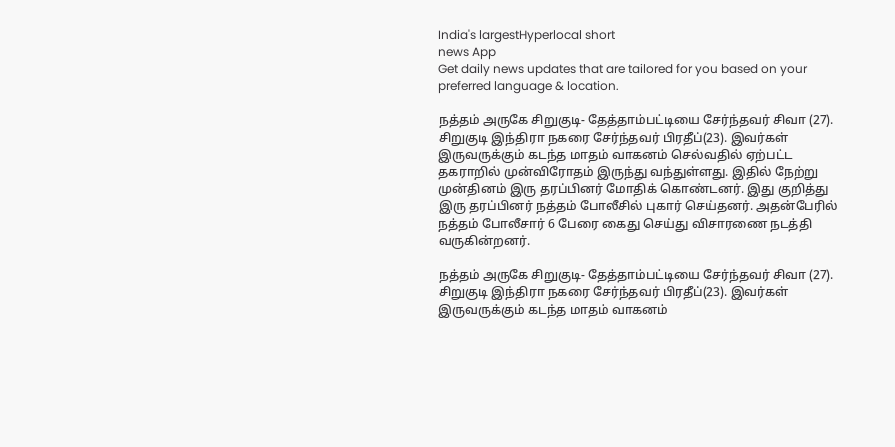India's largestHyperlocal short
news App
Get daily news updates that are tailored for you based on your preferred language & location.

நத்தம் அருகே சிறுகுடி- தேத்தாம்பட்டியை சேர்ந்தவர் சிவா (27). சிறுகுடி இந்திரா நகரை சேர்ந்தவர் பிரதீப்(23). இவர்கள் இருவருக்கும் கடந்த மாதம் வாகனம் செல்வதில் ஏற்பட்ட தகராறில் முன்விரோதம் இருந்து வந்துள்ளது. இதில் நேற்று முன்தினம் இரு தரப்பினர் மோதிக் கொண்டனர். இது குறித்து இரு தரப்பினர் நத்தம் போலீசில் புகார் செய்தனர். அதன்பேரில் நத்தம் போலீசார் 6 பேரை கைது செய்து விசாரணை நடத்தி வருகின்றனர்.

நத்தம் அருகே சிறுகுடி- தேத்தாம்பட்டியை சேர்ந்தவர் சிவா (27). சிறுகுடி இந்திரா நகரை சேர்ந்தவர் பிரதீப்(23). இவர்கள் இருவருக்கும் கடந்த மாதம் வாகனம்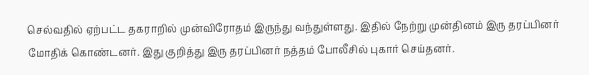செல்வதில் ஏற்பட்ட தகராறில் முன்விரோதம் இருந்து வந்துள்ளது. இதில் நேற்று முன்தினம் இரு தரப்பினர் மோதிக் கொண்டனர். இது குறித்து இரு தரப்பினர் நத்தம் போலீசில் புகார் செய்தனர்.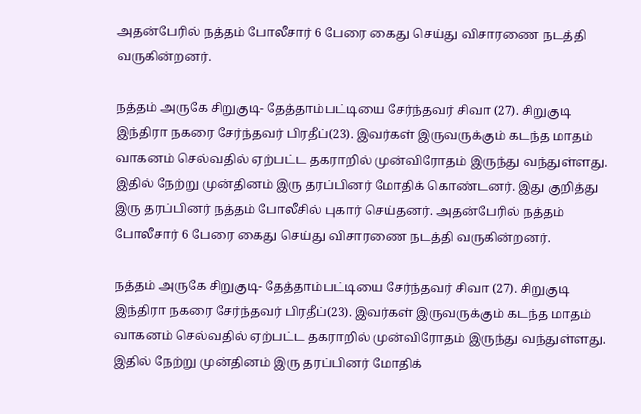அதன்பேரில் நத்தம் போலீசார் 6 பேரை கைது செய்து விசாரணை நடத்தி வருகின்றனர்.

நத்தம் அருகே சிறுகுடி- தேத்தாம்பட்டியை சேர்ந்தவர் சிவா (27). சிறுகுடி இந்திரா நகரை சேர்ந்தவர் பிரதீப்(23). இவர்கள் இருவருக்கும் கடந்த மாதம் வாகனம் செல்வதில் ஏற்பட்ட தகராறில் முன்விரோதம் இருந்து வந்துள்ளது. இதில் நேற்று முன்தினம் இரு தரப்பினர் மோதிக் கொண்டனர். இது குறித்து இரு தரப்பினர் நத்தம் போலீசில் புகார் செய்தனர். அதன்பேரில் நத்தம் போலீசார் 6 பேரை கைது செய்து விசாரணை நடத்தி வருகின்றனர்.

நத்தம் அருகே சிறுகுடி- தேத்தாம்பட்டியை சேர்ந்தவர் சிவா (27). சிறுகுடி இந்திரா நகரை சேர்ந்தவர் பிரதீப்(23). இவர்கள் இருவருக்கும் கடந்த மாதம் வாகனம் செல்வதில் ஏற்பட்ட தகராறில் முன்விரோதம் இருந்து வந்துள்ளது. இதில் நேற்று முன்தினம் இரு தரப்பினர் மோதிக்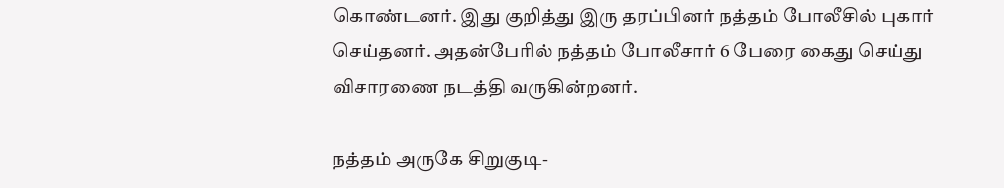கொண்டனர். இது குறித்து இரு தரப்பினர் நத்தம் போலீசில் புகார் செய்தனர். அதன்பேரில் நத்தம் போலீசார் 6 பேரை கைது செய்து விசாரணை நடத்தி வருகின்றனர்.

நத்தம் அருகே சிறுகுடி-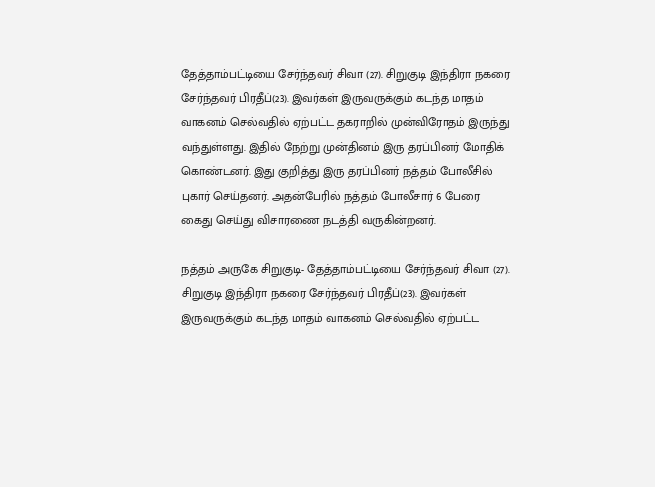தேத்தாம்பட்டியை சேர்ந்தவர் சிவா (27). சிறுகுடி இந்திரா நகரை சேர்ந்தவர் பிரதீப்(23). இவர்கள் இருவருக்கும் கடந்த மாதம் வாகனம் செல்வதில் ஏற்பட்ட தகராறில் முன்விரோதம் இருந்து வந்துள்ளது. இதில் நேற்று முன்தினம் இரு தரப்பினர் மோதிக் கொண்டனர். இது குறித்து இரு தரப்பினர் நத்தம் போலீசில் புகார் செய்தனர். அதன்பேரில் நத்தம் போலீசார் 6 பேரை கைது செய்து விசாரணை நடத்தி வருகின்றனர்.

நத்தம் அருகே சிறுகுடி- தேத்தாம்பட்டியை சேர்ந்தவர் சிவா (27). சிறுகுடி இந்திரா நகரை சேர்ந்தவர் பிரதீப்(23). இவர்கள் இருவருக்கும் கடந்த மாதம் வாகனம் செல்வதில் ஏற்பட்ட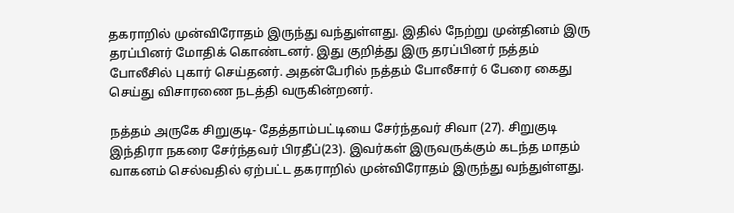தகராறில் முன்விரோதம் இருந்து வந்துள்ளது. இதில் நேற்று முன்தினம் இரு தரப்பினர் மோதிக் கொண்டனர். இது குறித்து இரு தரப்பினர் நத்தம் போலீசில் புகார் செய்தனர். அதன்பேரில் நத்தம் போலீசார் 6 பேரை கைது செய்து விசாரணை நடத்தி வருகின்றனர்.

நத்தம் அருகே சிறுகுடி- தேத்தாம்பட்டியை சேர்ந்தவர் சிவா (27). சிறுகுடி இந்திரா நகரை சேர்ந்தவர் பிரதீப்(23). இவர்கள் இருவருக்கும் கடந்த மாதம் வாகனம் செல்வதில் ஏற்பட்ட தகராறில் முன்விரோதம் இருந்து வந்துள்ளது.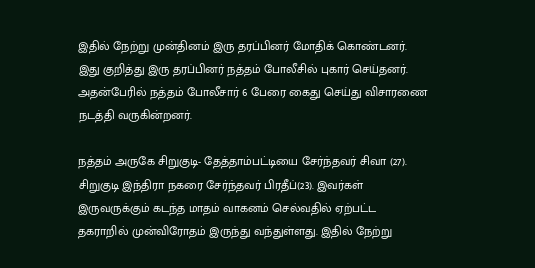இதில் நேற்று முன்தினம் இரு தரப்பினர் மோதிக் கொண்டனர். இது குறித்து இரு தரப்பினர் நத்தம் போலீசில் புகார் செய்தனர். அதன்பேரில் நத்தம் போலீசார் 6 பேரை கைது செய்து விசாரணை நடத்தி வருகின்றனர்.

நத்தம் அருகே சிறுகுடி- தேத்தாம்பட்டியை சேர்ந்தவர் சிவா (27). சிறுகுடி இந்திரா நகரை சேர்ந்தவர் பிரதீப்(23). இவர்கள் இருவருக்கும் கடந்த மாதம் வாகனம் செல்வதில் ஏற்பட்ட தகராறில் முன்விரோதம் இருந்து வந்துள்ளது. இதில் நேற்று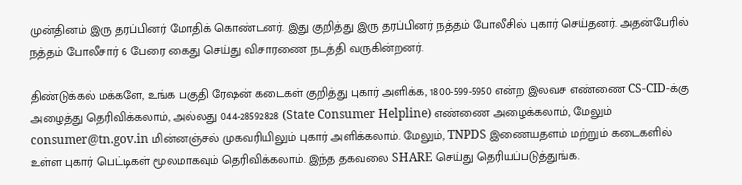முன்தினம் இரு தரப்பினர் மோதிக் கொண்டனர். இது குறித்து இரு தரப்பினர் நத்தம் போலீசில் புகார் செய்தனர். அதன்பேரில் நத்தம் போலீசார் 6 பேரை கைது செய்து விசாரணை நடத்தி வருகின்றனர்.

திண்டுக்கல் மக்களே, உங்க பகுதி ரேஷன் கடைகள் குறித்து புகார் அளிக்க, 1800-599-5950 என்ற இலவச எண்ணை CS-CID-க்கு அழைத்து தெரிவிக்கலாம், அல்லது 044-28592828 (State Consumer Helpline) எண்ணை அழைக்கலாம், மேலும் consumer@tn.gov.in மின்னஞ்சல் முகவரியிலும் புகார் அளிக்கலாம். மேலும், TNPDS இணையதளம் மற்றும் கடைகளில் உள்ள புகார் பெட்டிகள் மூலமாகவும் தெரிவிக்கலாம். இந்த தகவலை SHARE செய்து தெரியப்படுத்துங்க.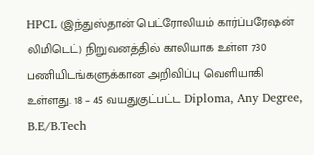HPCL (இந்துஸ்தான் பெட்ரோலியம் கார்ப்பரேஷன் லிமிடெட்) நிறுவனத்தில் காலியாக உள்ள 730 பணியிடங்களுக்கான அறிவிப்பு வெளியாகி உள்ளது. 18 – 45 வயதுகுட்பட்ட Diploma, Any Degree, B.E/B.Tech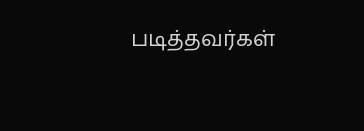படித்தவர்கள்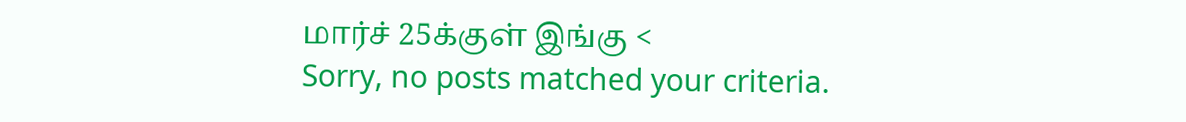மார்ச் 25க்குள் இங்கு <
Sorry, no posts matched your criteria.